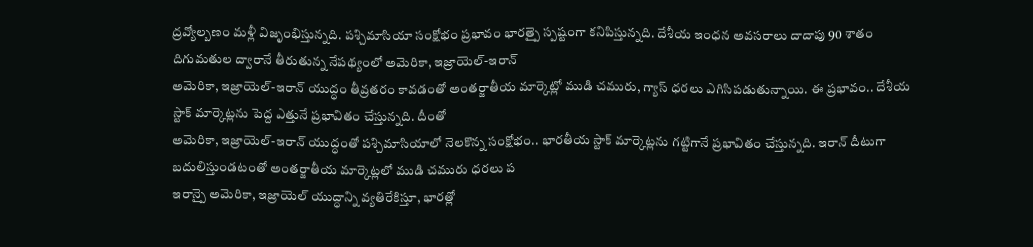ద్రవ్యోల్బణం మళ్లీ విజృంభిస్తున్నది. పశ్చిమాసియా సంక్షోభం ప్రభావం భారత్పై స్పష్టంగా కనిపిస్తున్నది. దేశీయ ఇంధన అవసరాలు దాదాపు 90 శాతం దిగుమతుల ద్వారానే తీరుతున్న నేపథ్యంలో అమెరికా, ఇజ్రాయెల్-ఇరాన్
అమెరికా, ఇజ్రాయెల్-ఇరాన్ యుద్ధం తీవ్రతరం కావడంతో అంతర్జాతీయ మార్కెట్లో ముడి చమురు, గ్యాస్ ధరలు ఎగిసిపడుతున్నాయి. ఈ ప్రభావం.. దేశీయ స్టాక్ మార్కెట్లను పెద్ద ఎత్తునే ప్రభావితం చేస్తున్నది. దీంతో
అమెరికా, ఇజ్రాయెల్-ఇరాన్ యుద్ధంతో పశ్చిమాసియాలో నెలకొన్న సంక్షోభం.. భారతీయ స్టాక్ మార్కెట్లను గట్టిగానే ప్రభావితం చేస్తున్నది. ఇరాన్ దీటుగా బదులిస్తుండటంతో అంతర్జాతీయ మార్కెట్లలో ముడి చమురు ధరలు ప
ఇరాన్పై అమెరికా, ఇజ్రాయెల్ యుద్ధాన్ని వ్యతిరేకిస్తూ, భారత్లో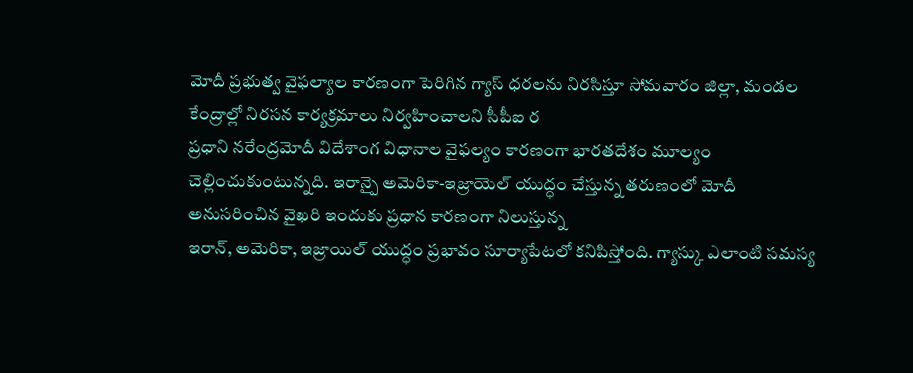మోదీ ప్రభుత్వ వైఫల్యాల కారణంగా పెరిగిన గ్యాస్ ధరలను నిరసిస్తూ సోమవారం జిల్లా, మండల కేంద్రాల్లో నిరసన కార్యక్రమాలు నిర్వహించాలని సీపీఐ ర
ప్రధాని నరేంద్రమోదీ విదేశాంగ విధానాల వైఫల్యం కారణంగా భారతదేశం మూల్యం చెల్లించుకుంటున్నది. ఇరాన్పై అమెరికా-ఇజ్రాయెల్ యుద్ధం చేస్తున్న తరుణంలో మోదీ అనుసరించిన వైఖరి ఇందుకు ప్రధాన కారణంగా నిలుస్తున్న
ఇరాన్, అమెరికా, ఇజ్రాయిల్ యుద్ధం ప్రభావం సూర్యాపేటలో కనిపిస్తోంది. గ్యాస్కు ఎలాంటి సమస్య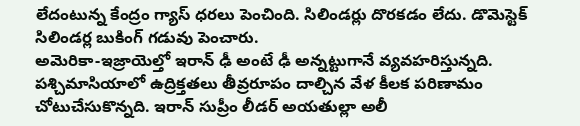లేదంటున్న కేంద్రం గ్యాస్ ధరలు పెంచింది. సిలిండర్లు దొరకడం లేదు. డొమెస్టెక్ సిలిండర్ల బుకింగ్ గడువు పెంచారు.
అమెరికా-ఇజ్రాయెల్తో ఇరాన్ ఢీ అంటే ఢీ అన్నట్టుగానే వ్యవహరిస్తున్నది. పశ్చిమాసియాలో ఉద్రిక్తతలు తీవ్రరూపం దాల్చిన వేళ కీలక పరిణామం చోటుచేసుకొన్నది. ఇరాన్ సుప్రీం లీడర్ అయతుల్లా అలీ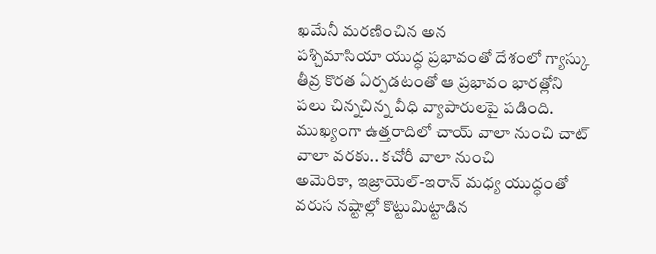ఖమేనీ మరణించిన అన
పశ్చిమాసియా యుద్ధ ప్రభావంతో దేశంలో గ్యాస్కు తీవ్ర కొరత ఏర్పడటంతో ఆ ప్రభావం భారత్లోని పలు చిన్నచిన్న వీధి వ్యాపారులపై పడింది. ముఖ్యంగా ఉత్తరాదిలో చాయ్ వాలా నుంచి చాట్ వాలా వరకు.. కచోరీ వాలా నుంచి
అమెరికా, ఇజ్రాయెల్-ఇరాన్ మధ్య యుద్ధంతో వరుస నష్టాల్లో కొట్టుమిట్టాడిన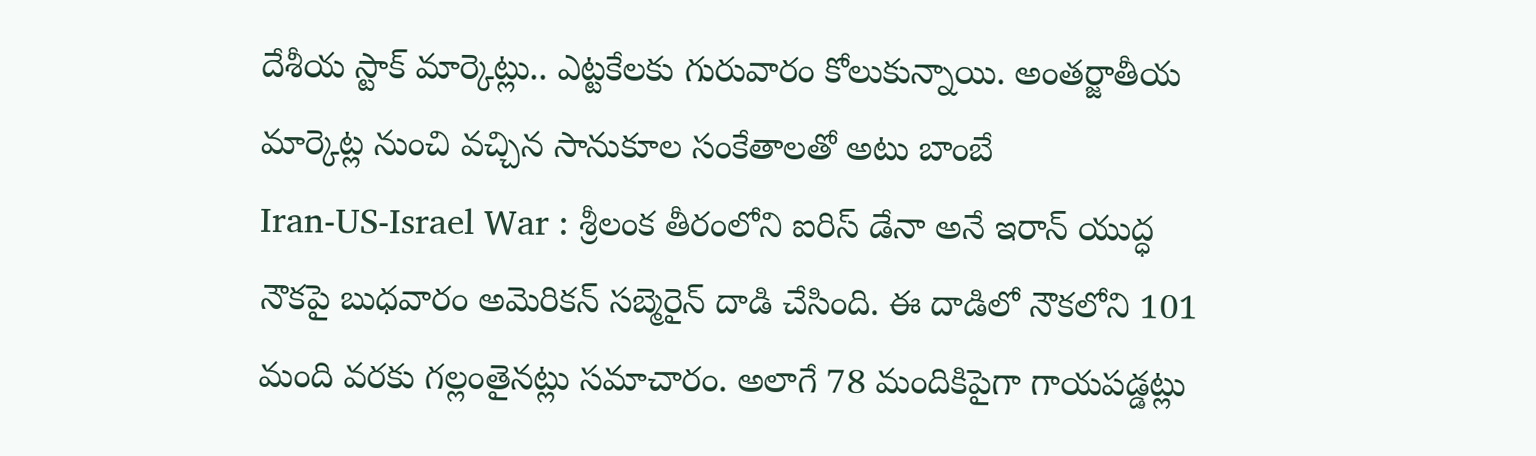దేశీయ స్టాక్ మార్కెట్లు.. ఎట్టకేలకు గురువారం కోలుకున్నాయి. అంతర్జాతీయ మార్కెట్ల నుంచి వచ్చిన సానుకూల సంకేతాలతో అటు బాంబే
Iran-US-Israel War : శ్రీలంక తీరంలోని ఐరిస్ డేనా అనే ఇరాన్ యుద్ధ నౌకపై బుధవారం అమెరికన్ సబ్మెరైన్ దాడి చేసింది. ఈ దాడిలో నౌకలోని 101 మంది వరకు గల్లంతైనట్లు సమాచారం. అలాగే 78 మందికిపైగా గాయపడ్డట్లు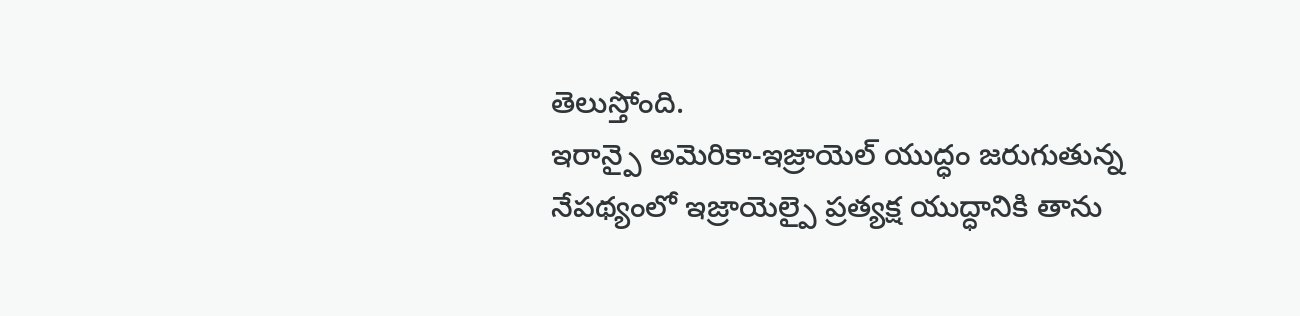తెలుస్తోంది.
ఇరాన్పై అమెరికా-ఇజ్రాయెల్ యుద్ధం జరుగుతున్న నేపథ్యంలో ఇజ్రాయెల్పై ప్రత్యక్ష యుద్ధానికి తాను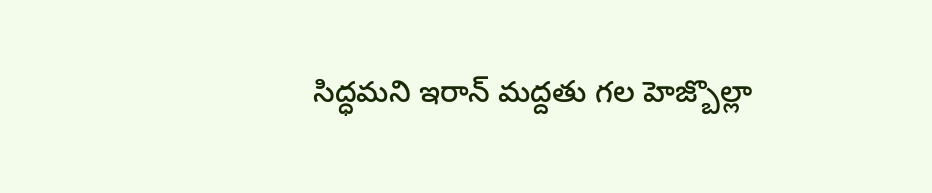సిద్ధమని ఇరాన్ మద్దతు గల హెజ్బొల్లా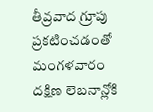తీవ్రవాద గ్రూపు ప్రకటించడంతో మంగళవారం దక్షిణ లెబనాన్లోకి